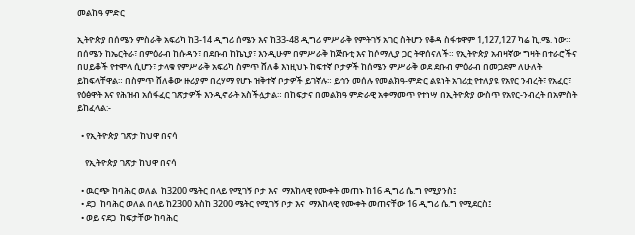መልከዓ ምድር

ኢትዮጵያ በሰሜን ምስራቅ አፍሪካ ከ3-14 ዲግሪ ሰሜን እና ከ33-48 ዲግሪ ምሥራቅ የምትገኝ አገር ስትሆን የቆዳ ስፋቱዋም 1,127,127 ካሬ ኪ.ሜ. ነው። በሰሜን ከኤርትራ፣ በምዕራብ ከሱዳን፣ በደቡብ ከኬኒያ፣ እንዲሁም በምሥራቅ ከጅቡቲ እና ከሶማሊያ ጋር ትዋሰናለች። የኢትዮጵያ አብዛኛው ግዛት በተራሮችና በሀይቆች የተሞላ ሲሆን፣ ታላቁ የምሥራቅ አፍሪካ ስምጥ ሸለቆ እነዚህኑ ከፍተኛ ቦታዎች ከሰሜን ምሥራቅ ወደ ደቡብ ምዕራብ በመጋደም ለሁለት ይከፍላቸዋል። በስምጥ ሸለቆው ዙሪያም በረሃማ የሆኑ ዝቅተኛ ቦታዎች ይገኛሉ። ይኅን መሰሉ የመልክዓ-ምድር ልዩነት አገሪቷ የተለያዩ የአየር ንብረት፣ የአፈር፣ የዕፅዋት እና የሕዝብ አሰፋፈር ገጽታዎች እንዲኖራት አስችሏታል። በከፍታና በመልክዓ ምድራዊ አቀማመጥ የተነሣ በኢትዮጵያ ውስጥ የአየር-ንብረት በአምስት  ይከፈላል:-

  • የኢትዮጵያ ገጽታ ከህዋ በናሳ

    የኢትዮጵያ ገጽታ ከህዋ በናሳ

  • ዉርጭ ከባሕር ወለል  ከ3200 ሜትር በላይ የሚገኝ ቦታ እና  ማእከላዊ የሙቀት መጠኑ ከ16 ዲግሪ ሴ.ግ የሚያንስ፤
  • ደጋ  ከባሕር ወለል በላይ ከ2300 እስከ 3200 ሜትር የሚገኝ ቦታ እና  ማእከላዊ የሙቀት መጠናቸው 16 ዲግሪ ሴ.ግ የሚደርስ፤
  • ወይ ናደጋ  ከፍታቸው ከባሕር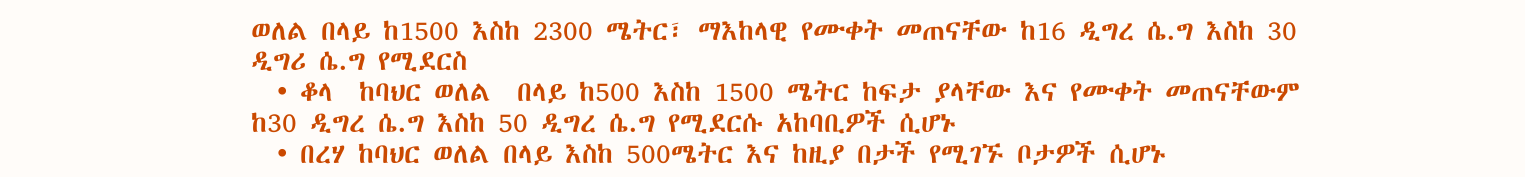ወለል በላይ ከ1500 እስከ 2300 ሜትር፣ ማእከላዊ የሙቀት መጠናቸው ከ16 ዲግረ ሴ.ግ እስከ 30 ዲግሪ ሴ.ግ የሚደርስ
  • ቆላ  ከባህር ወለል  በላይ ከ500 እስከ 1500 ሜትር ከፍታ ያላቸው እና የሙቀት መጠናቸውም ከ30 ዲግረ ሴ.ግ እስከ 50 ዲግረ ሴ.ግ የሚደርሱ አከባቢዎች ሲሆኑ
  • በረሃ ከባህር ወለል በላይ እስከ 500ሜትር እና ከዚያ በታች የሚገኙ ቦታዎች ሲሆኑ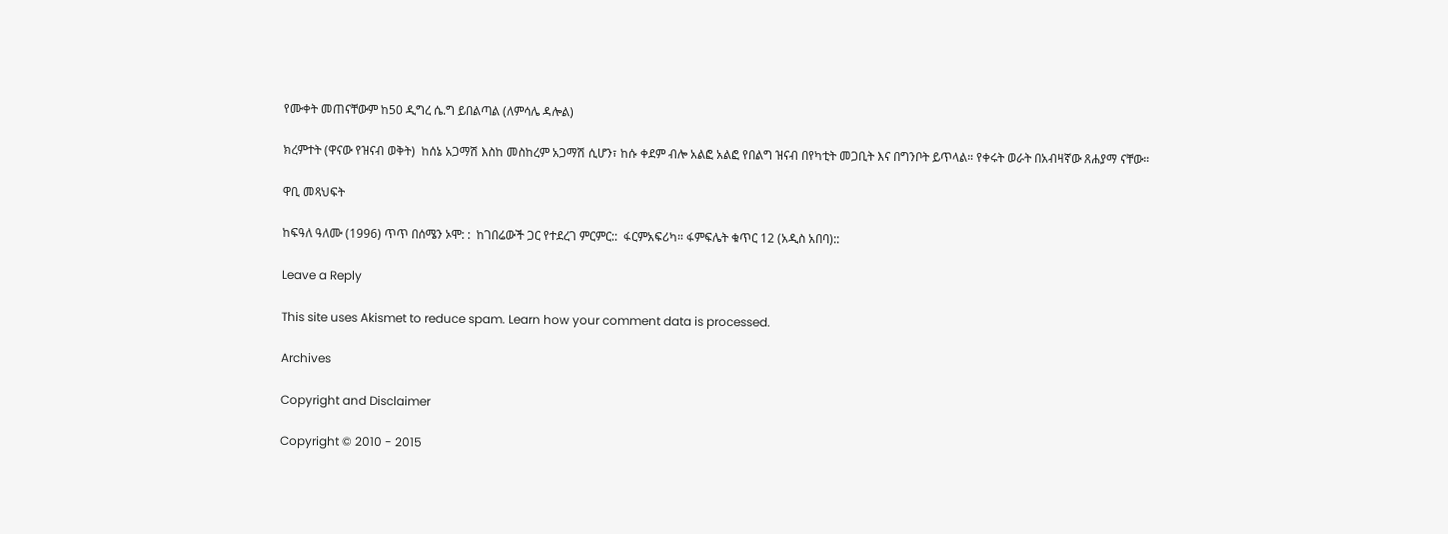የሙቀት መጠናቸውም ከ50 ዲግረ ሴ.ግ ይበልጣል (ለምሳሌ ዳሎል)

ክረምተት (ዋናው የዝናብ ወቅት)  ከሰኔ አጋማሽ እስከ መስከረም አጋማሽ ሲሆን፣ ከሱ ቀደም ብሎ አልፎ አልፎ የበልግ ዝናብ በየካቲት መጋቢት እና በግንቦት ይጥላል። የቀሩት ወራት በአብዛኛው ጸሐያማ ናቸው።

ዋቢ መጻህፍት

ከፍዓለ ዓለሙ (1996) ጥጥ በሰሜን ኦሞ: :  ከገበሬውች ጋር የተደረገ ምርምር::  ፋርምአፍሪካ። ፋምፍሌት ቁጥር 12 (አዲስ አበባ)::

Leave a Reply

This site uses Akismet to reduce spam. Learn how your comment data is processed.

Archives

Copyright and Disclaimer

Copyright © 2010 - 2015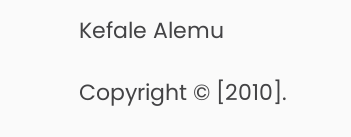Kefale Alemu

Copyright © [2010].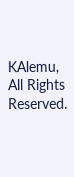KAlemu, All Rights Reserved.